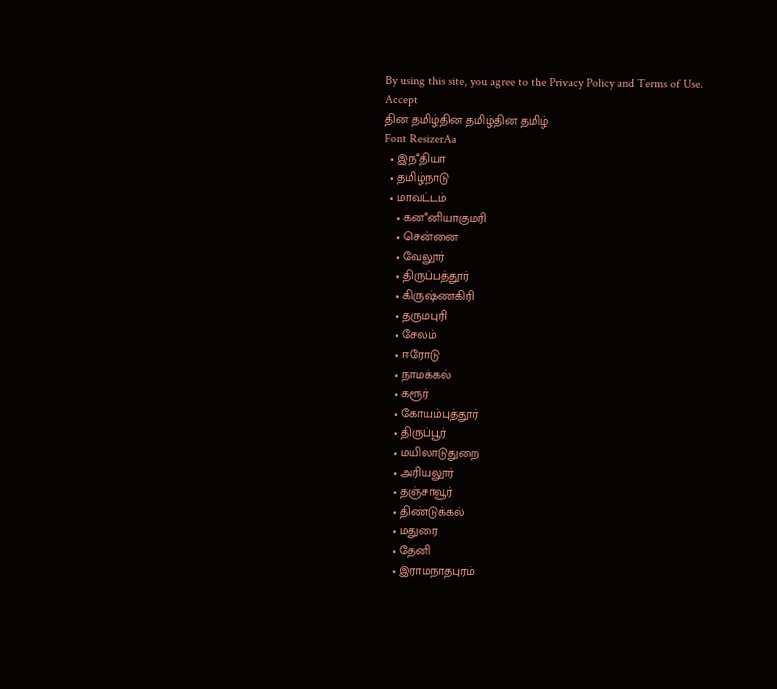By using this site, you agree to the Privacy Policy and Terms of Use.
Accept
தின தமிழ்தின தமிழ்தின தமிழ்
Font ResizerAa
  • இநஂதியா
  • தமிழ்நாடு
  • மாவட்டம்
    • கனஂனியாகுமரி
    • சென்னை
    • வேலூர்
    • திருப்பத்தூர்
    • கிருஷ்ணகிரி
    • தருமபுரி
    • சேலம்
    • ஈரோடு
    • நாமக்கல்
    • கரூர்
    • கோயம்புத்தூர்
    • திருப்பூர்
    • மயிலாடுதுறை
    • அரியலூர்
    • தஞ்சாவூர்
    • திண்டுக்கல்
    • மதுரை
    • தேனி
    • இராமநாதபுரம்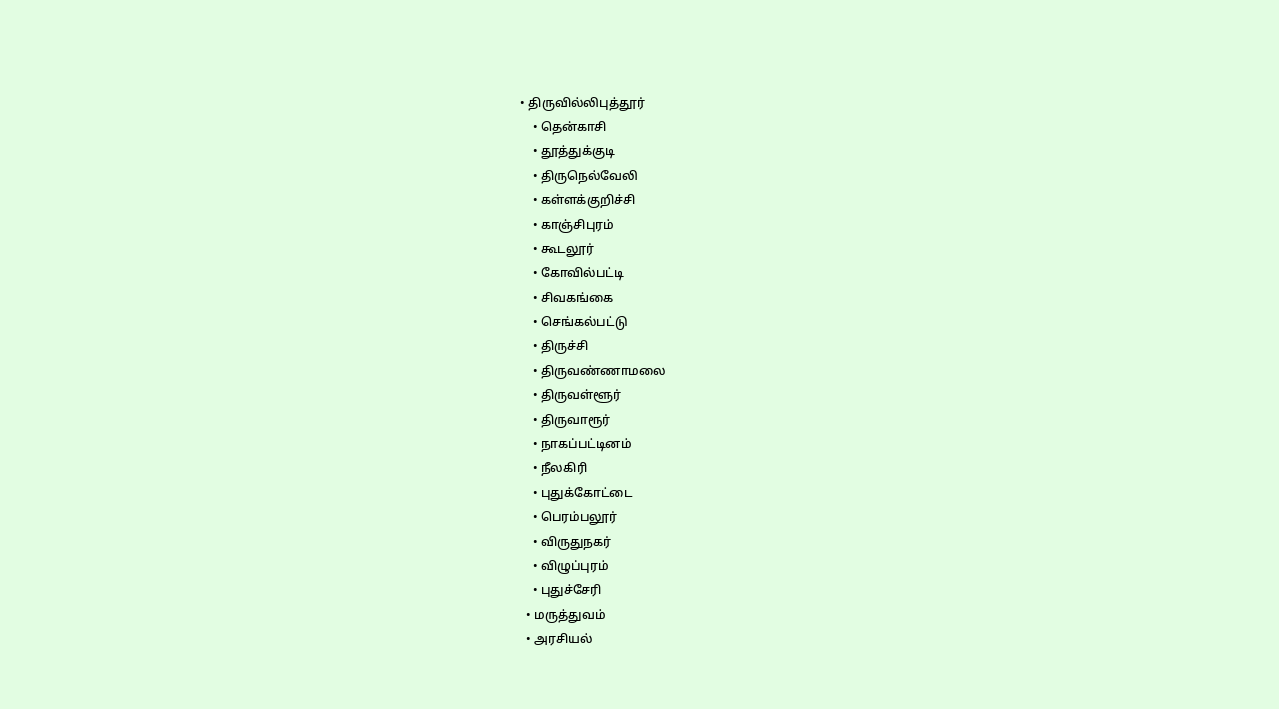• திருவில்லிபுத்தூர்
    • தென்காசி
    • தூத்துக்குடி
    • திருநெல்வேலி
    • கள்ளக்குறிச்சி
    • காஞ்சிபுரம்
    • கூடலூர்
    • கோவில்பட்டி
    • சிவகங்கை
    • செங்கல்பட்டு
    • திருச்சி
    • திருவண்ணாமலை
    • திருவள்ளூர்
    • திருவாரூர்
    • நாகப்பட்டினம்
    • நீலகிரி
    • புதுக்கோட்டை
    • பெரம்பலூர்
    • விருதுநகர்
    • விழுப்புரம்
    • புதுச்சேரி
  • மருத்துவம்
  • அரசியல்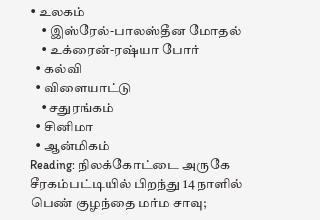• உலகம்
    • இஸ்ரேல்-பாலஸ்தீன மோதல்
    • உக்ரைன்-ரஷ்யா போர்
  • கல்வி
  • விளையாட்டு
    • சதுரங்கம்
  • சினிமா
  • ஆன்மிகம்
Reading: நிலக்கோட்டை அருகே சீரகம்பட்டியில் பிறந்து 14 நாளில் பெண் குழந்தை மர்ம சாவு;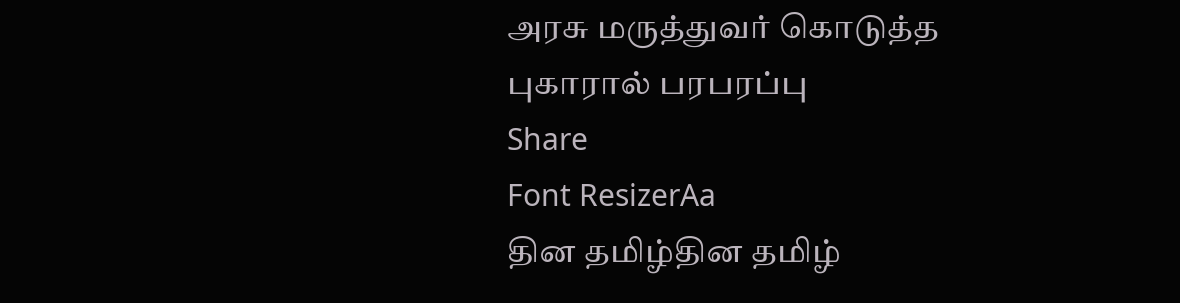அரசு மருத்துவர் கொடுத்த புகாரால் பரபரப்பு
Share
Font ResizerAa
தின தமிழ்தின தமிழ்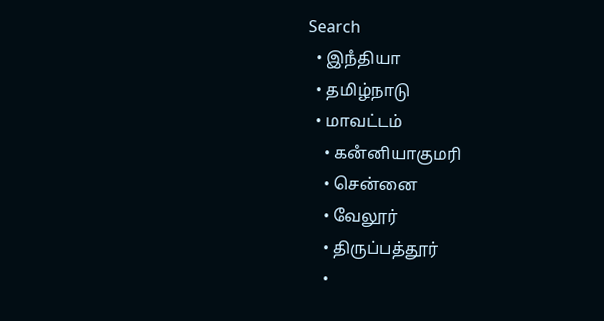Search
  • இநஂதியா
  • தமிழ்நாடு
  • மாவட்டம்
    • கனஂனியாகுமரி
    • சென்னை
    • வேலூர்
    • திருப்பத்தூர்
    •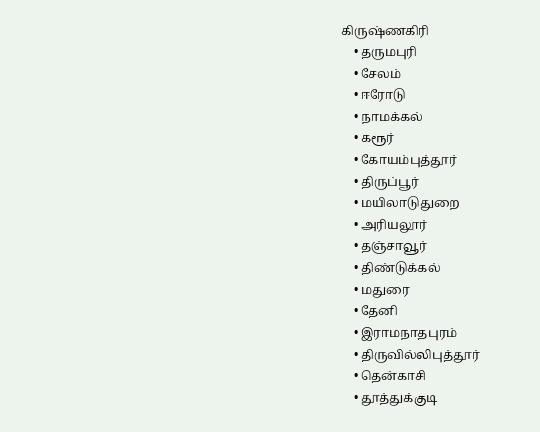கிருஷ்ணகிரி
    • தருமபுரி
    • சேலம்
    • ஈரோடு
    • நாமக்கல்
    • கரூர்
    • கோயம்புத்தூர்
    • திருப்பூர்
    • மயிலாடுதுறை
    • அரியலூர்
    • தஞ்சாவூர்
    • திண்டுக்கல்
    • மதுரை
    • தேனி
    • இராமநாதபுரம்
    • திருவில்லிபுத்தூர்
    • தென்காசி
    • தூத்துக்குடி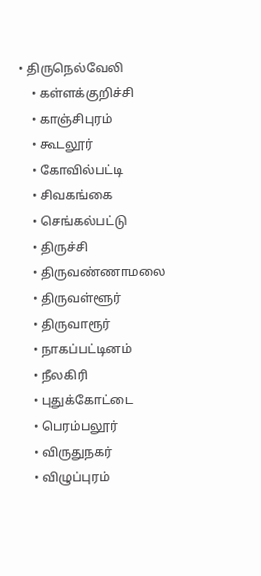• திருநெல்வேலி
    • கள்ளக்குறிச்சி
    • காஞ்சிபுரம்
    • கூடலூர்
    • கோவில்பட்டி
    • சிவகங்கை
    • செங்கல்பட்டு
    • திருச்சி
    • திருவண்ணாமலை
    • திருவள்ளூர்
    • திருவாரூர்
    • நாகப்பட்டினம்
    • நீலகிரி
    • புதுக்கோட்டை
    • பெரம்பலூர்
    • விருதுநகர்
    • விழுப்புரம்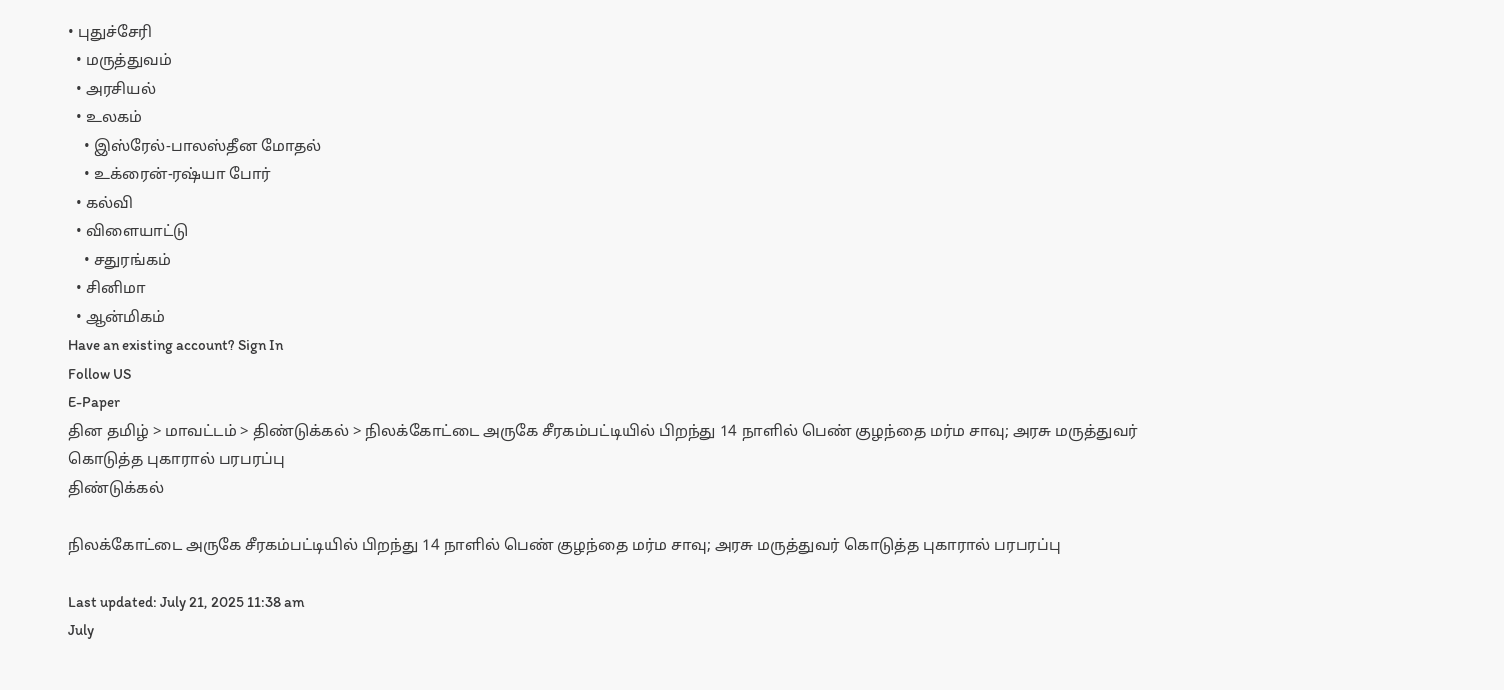• புதுச்சேரி
  • மருத்துவம்
  • அரசியல்
  • உலகம்
    • இஸ்ரேல்-பாலஸ்தீன மோதல்
    • உக்ரைன்-ரஷ்யா போர்
  • கல்வி
  • விளையாட்டு
    • சதுரங்கம்
  • சினிமா
  • ஆன்மிகம்
Have an existing account? Sign In
Follow US
E-Paper
தின தமிழ் > மாவட்டம் > திண்டுக்கல் > நிலக்கோட்டை அருகே சீரகம்பட்டியில் பிறந்து 14 நாளில் பெண் குழந்தை மர்ம சாவு; அரசு மருத்துவர் கொடுத்த புகாரால் பரபரப்பு
திண்டுக்கல்

நிலக்கோட்டை அருகே சீரகம்பட்டியில் பிறந்து 14 நாளில் பெண் குழந்தை மர்ம சாவு; அரசு மருத்துவர் கொடுத்த புகாரால் பரபரப்பு

Last updated: July 21, 2025 11:38 am
July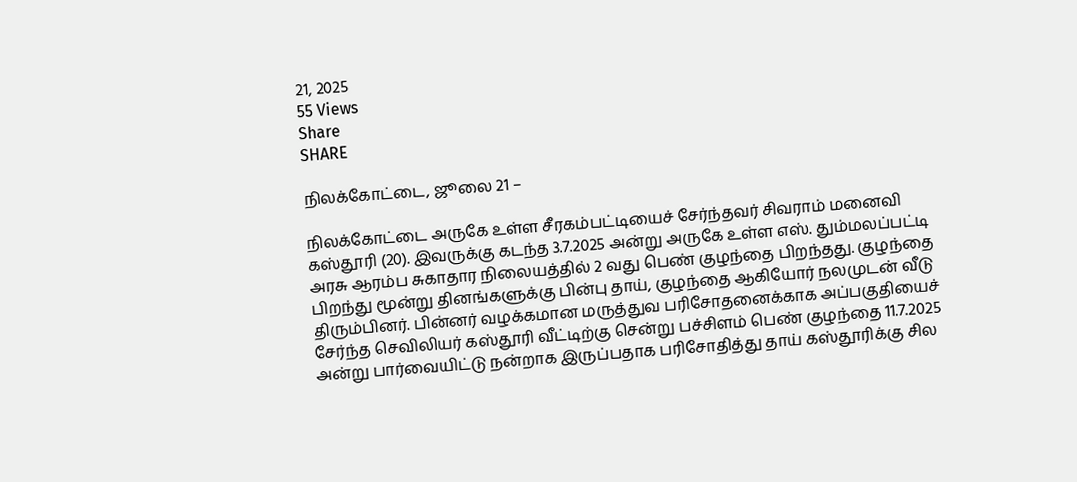21, 2025
55 Views
Share
SHARE

நிலக்கோட்டை, ஜூலை 21 –

நிலக்கோட்டை அருகே உள்ள சீரகம்பட்டியைச் சேர்ந்தவர் சிவராம் மனைவி கஸ்தூரி (20). இவருக்கு கடந்த 3.7.2025 அன்று அருகே உள்ள எஸ். தும்மலப்பட்டி அரசு ஆரம்ப சுகாதார நிலையத்தில் 2 வது பெண் குழந்தை பிறந்தது. குழந்தை பிறந்து மூன்று தினங்களுக்கு பின்பு தாய், குழந்தை ஆகியோர் நலமுடன் வீடு திரும்பினர். பின்னர் வழக்கமான மருத்துவ பரிசோதனைக்காக அப்பகுதியைச் சேர்ந்த செவிலியர் கஸ்தூரி வீட்டிற்கு சென்று பச்சிளம் பெண் குழந்தை 11.7.2025 அன்று பார்வையிட்டு நன்றாக இருப்பதாக பரிசோதித்து தாய் கஸ்தூரிக்கு சில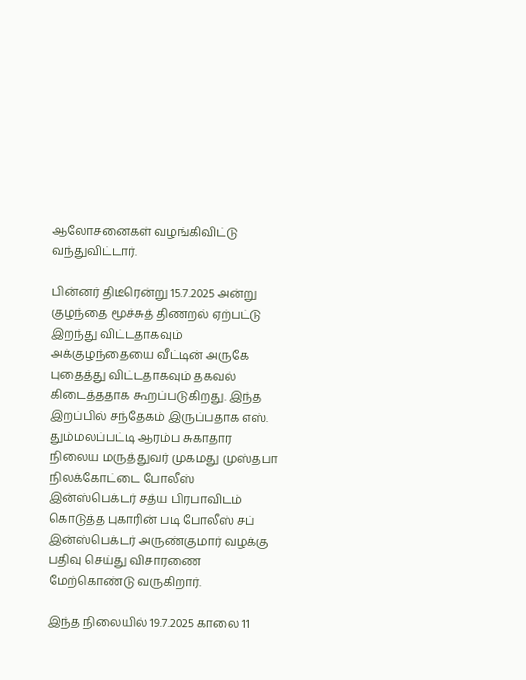ஆலோசனைகள் வழங்கிவிட்டு வந்துவிட்டார்.

பின்னர் திடீரென்று 15.7.2025 அன்று குழந்தை மூச்சுத் திணறல் ஏற்பட்டு இறந்து விட்டதாகவும் அக்குழந்தையை வீட்டின் அருகே புதைத்து விட்டதாகவும் தகவல் கிடைத்ததாக கூறப்படுகிறது. இந்த இறப்பில் சந்தேகம் இருப்பதாக எஸ். தும்மலப்பட்டி ஆரம்ப சுகாதார நிலைய மருத்துவர் முகமது முஸ்தபா நிலக்கோட்டை போலீஸ் இன்ஸ்பெக்டர் சத்ய பிரபாவிடம் கொடுத்த புகாரின் படி போலீஸ் சப் இன்ஸ்பெக்டர் அருண்குமார் வழக்கு பதிவு செய்து விசாரணை மேற்கொண்டு வருகிறார்.

இந்த நிலையில் 19.7.2025 காலை 11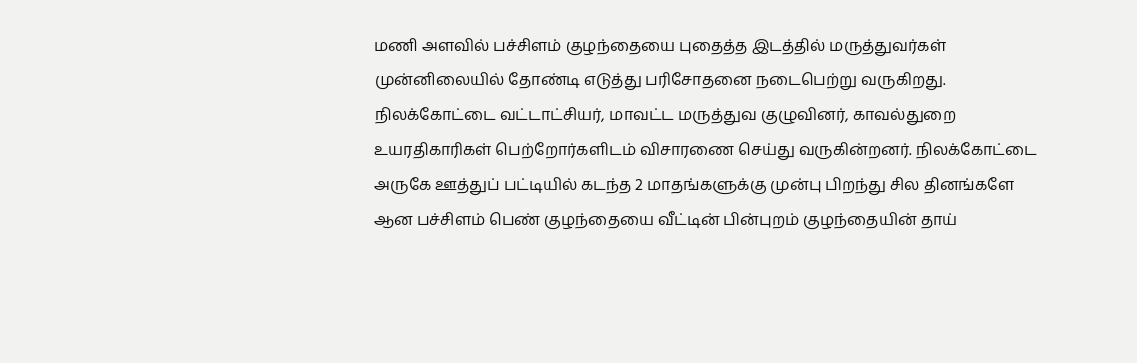மணி அளவில் பச்சிளம் குழந்தையை புதைத்த இடத்தில் மருத்துவர்கள் முன்னிலையில் தோண்டி எடுத்து பரிசோதனை நடைபெற்று வருகிறது. நிலக்கோட்டை வட்டாட்சியர், மாவட்ட மருத்துவ குழுவினர், காவல்துறை உயரதிகாரிகள் பெற்றோர்களிடம் விசாரணை செய்து வருகின்றனர். நிலக்கோட்டை அருகே ஊத்துப் பட்டியில் கடந்த 2 மாதங்களுக்கு முன்பு பிறந்து சில தினங்களே ஆன பச்சிளம் பெண் குழந்தையை வீட்டின் பின்புறம் குழந்தையின் தாய்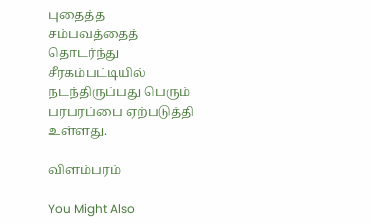புதைத்த சம்பவத்தைத் தொடர்ந்து சீரகம்பட்டியில் நடந்திருப்பது பெரும் பரபரப்பை ஏற்படுத்தி உள்ளது.

விளம்பரம்

You Might Also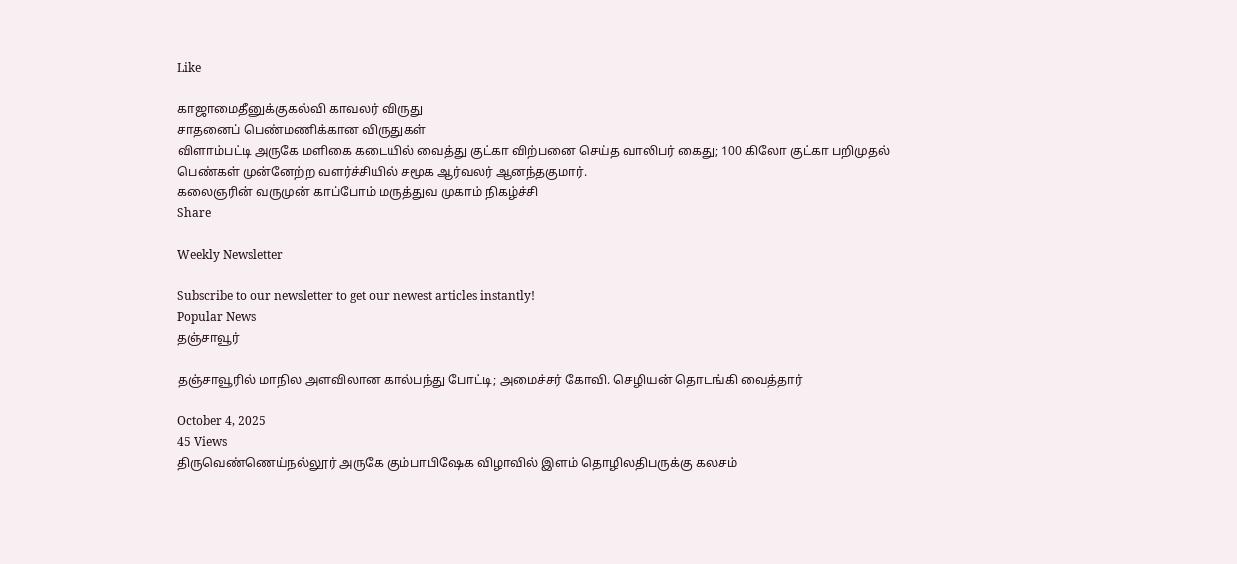Like

காஜாமைதீனுக்குகல்வி காவலர் விருது
சாதனைப் பெண்மணிக்கான விருதுகள்
விளாம்பட்டி அருகே மளிகை கடையில் வைத்து குட்கா விற்பனை செய்த வாலிபர் கைது; 100 கிலோ குட்கா பறிமுதல்
பெண்கள் முன்னேற்ற வளர்ச்சியில் சமூக ஆர்வலர் ஆனந்தகுமார்.
கலைஞரின் வருமுன் காப்போம் மருத்துவ முகாம் நிகழ்ச்சி
Share

Weekly Newsletter

Subscribe to our newsletter to get our newest articles instantly!
Popular News
தஞ்சாவூர்

தஞ்சாவூரில் மாநில அளவிலான கால்பந்து போட்டி; அமைச்சர் கோவி. செழியன் தொடங்கி வைத்தார்

October 4, 2025
45 Views
திருவெண்ணெய்நல்லூர் அருகே கும்பாபிஷேக விழாவில் இளம் தொழிலதிபருக்கு கலசம்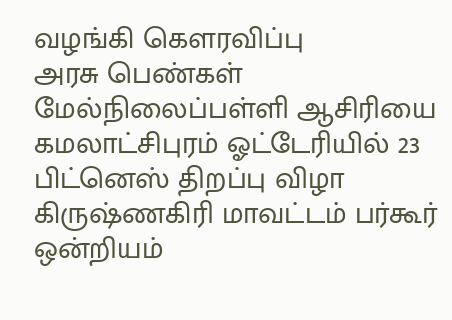வழங்கி கௌரவிப்பு
அரசு பெண்கள் மேல்நிலைப்பள்ளி ஆசிரியை
கமலாட்சிபுரம் ஓட்டேரியில் 23 பிட்னெஸ் திறப்பு விழா
கிருஷ்ணகிரி மாவட்டம் பர்கூர் ஒன்றியம்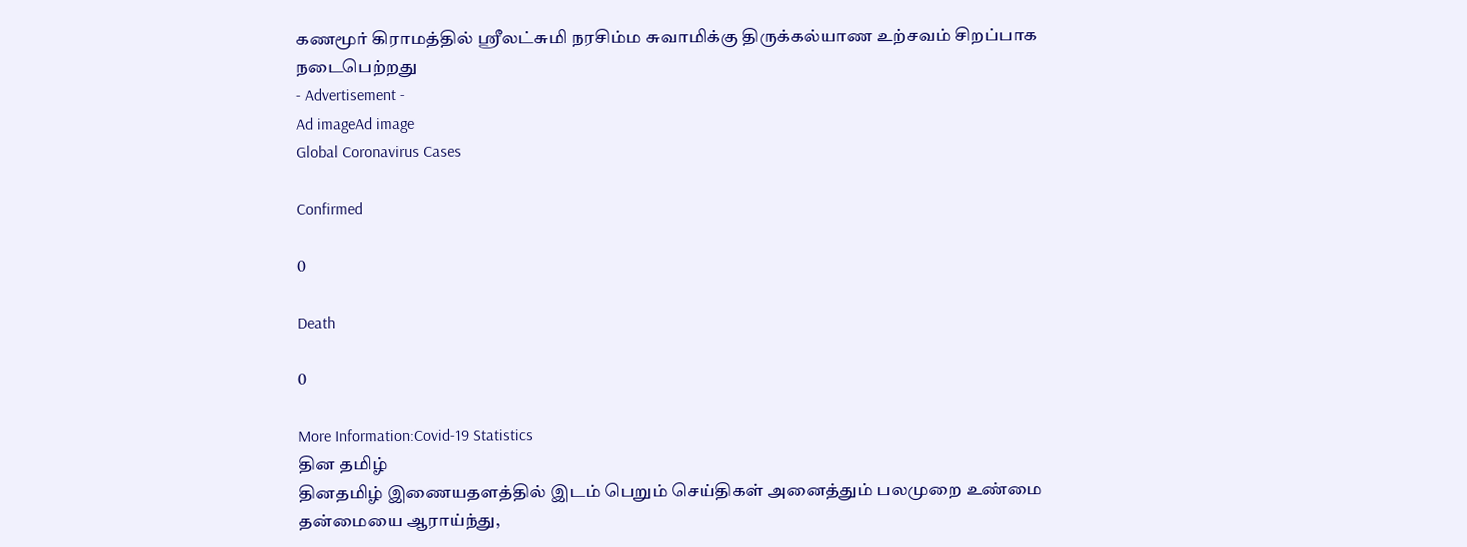கணமூர் கிராமத்தில் ஸ்ரீலட்சுமி நரசிம்ம சுவாமிக்கு திருக்கல்யாண உற்சவம் சிறப்பாக நடைபெற்றது
- Advertisement -
Ad imageAd image
Global Coronavirus Cases

Confirmed

0

Death

0

More Information:Covid-19 Statistics
தின தமிழ்
தினதமிழ் இணையதளத்தில் இடம் பெறும் செய்திகள் அனைத்தும் பலமுறை உண்மை தன்மையை ஆராய்ந்து,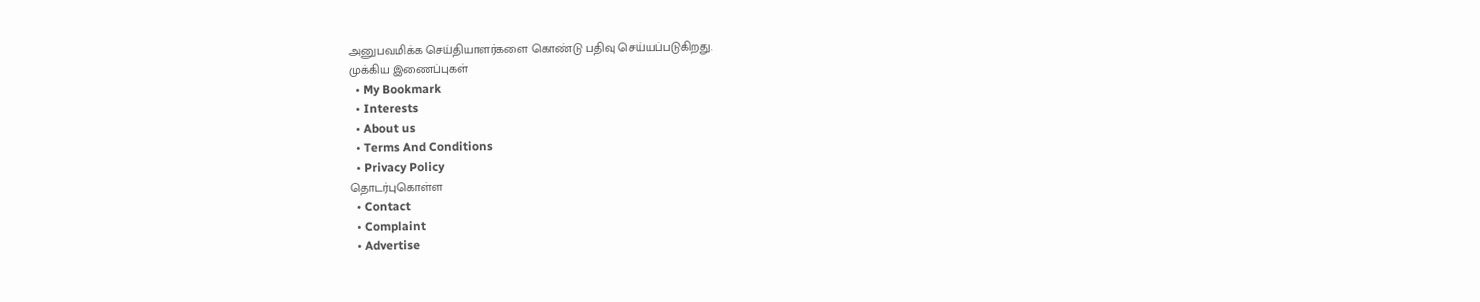அனுபவமிக்க செய்தியாளர்களை கொண்டு பதிவு செய்யப்படுகிறது.
முக்கிய இணைப்புகள்
  • My Bookmark
  • Interests
  • About us
  • Terms And Conditions
  • Privacy Policy
தொடர்புகொள்ள
  • Contact
  • Complaint
  • Advertise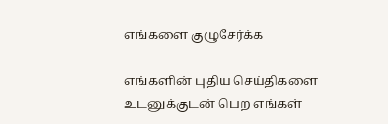எங்களை குழுசேர்க்க

எங்களின் புதிய செய்திகளை உடனுக்குடன் பெற எங்கள்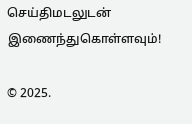செய்திமடலுடன் இணைந்துகொள்ளவும்!

© 2025.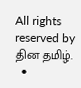All rights reserved by தின தமிழ்.
  •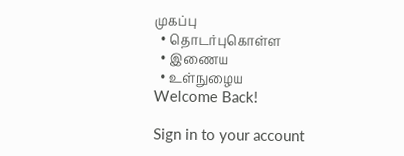முகப்பு
  • தொடர்புகொள்ள
  • இணைய
  • உள்நுழைய
Welcome Back!

Sign in to your account